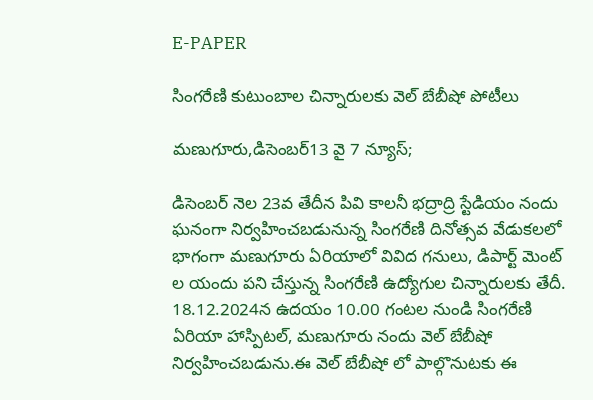E-PAPER

సింగరేణి కుటుంబాల చిన్నారులకు వెల్ బేబీషో పోటీలు

మణుగూరు,డిసెంబర్13 వై 7 న్యూస్;

డిసెంబర్ నెల 23వ తేదీన పివి కాలనీ భద్రాద్రి స్టేడియం నందు ఘనంగా నిర్వహించబడునున్న సింగరేణి దినోత్సవ వేడుకలలో భాగంగా మణుగూరు ఏరియాలో వివిద గనులు, డిపార్ట్ మెంట్ ల యందు పని చేస్తున్న సింగరేణి ఉద్యోగుల చిన్నారులకు తేదీ. 18.12.2024న ఉదయం 10.00 గంటల నుండి సింగరేణి ఏరియా హాస్పిటల్, మణుగూరు నందు వెల్ బేబీషో నిర్వహించబడును.ఈ వెల్ బేబీషో లో పాల్గొనుటకు ఈ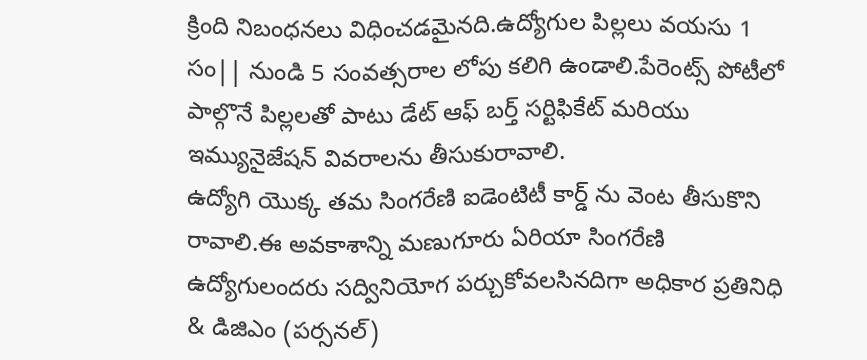క్రింది నిబంధనలు విధించడమైనది.ఉద్యోగుల పిల్లలు వయసు 1 సం|| నుండి 5 సంవత్సరాల లోపు కలిగి ఉండాలి.పేరెంట్స్ పోటీలో పాల్గొనే పిల్లలతో పాటు డేట్ ఆఫ్ బర్త్ సర్టిఫికేట్ మరియు ఇమ్యునైజేషన్ వివరాలను తీసుకురావాలి.
ఉద్యోగి యొక్క తమ సింగరేణి ఐడెంటిటీ కార్డ్ ను వెంట తీసుకొని రావాలి.ఈ అవకాశాన్ని మణుగూరు ఏరియా సింగరేణి ఉద్యోగులందరు సద్వినియోగ పర్చుకోవలసినదిగా అధికార ప్రతినిధి & డిజిఎం (పర్సనల్)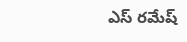ఎస్ రమేష్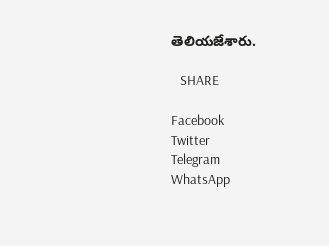తెలియజేశారు.

   SHARE

Facebook
Twitter
Telegram
WhatsApp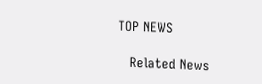TOP NEWS

   Related News